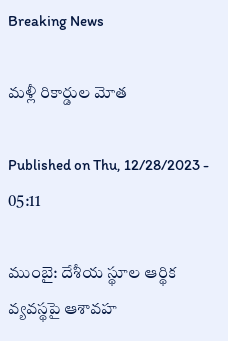Breaking News

మళ్లీ రికార్డుల మోత

Published on Thu, 12/28/2023 - 05:11

ముంబై: దేశీయ స్థూల ఆర్థిక వ్యవస్థపై ఆశావహ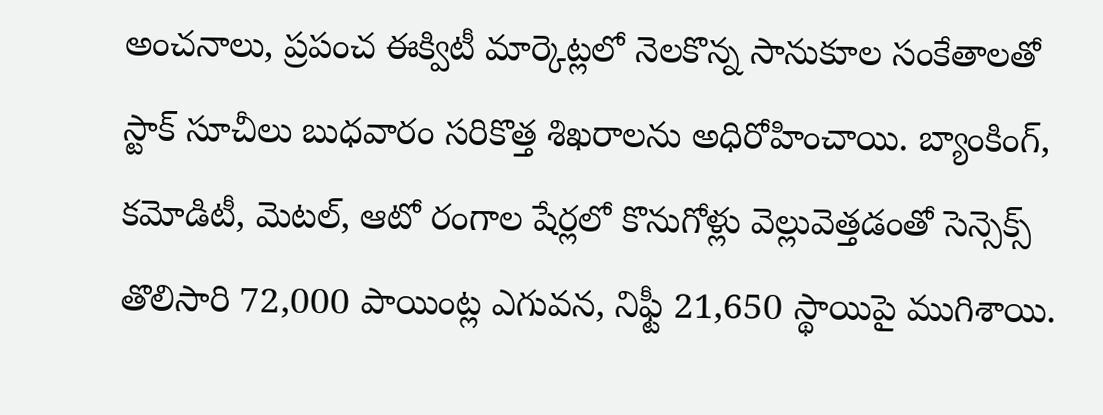అంచనాలు, ప్రపంచ ఈక్విటీ మార్కెట్లలో నెలకొన్న సానుకూల సంకేతాలతో స్టాక్‌ సూచీలు బుధవారం సరికొత్త శిఖరాలను అధిరోహించాయి. బ్యాంకింగ్, కమోడిటీ, మెటల్, ఆటో రంగాల షేర్లలో కొనుగోళ్లు వెల్లువెత్తడంతో సెన్సెక్స్‌ తొలిసారి 72,000 పాయింట్ల ఎగువన, నిఫ్టీ 21,650 స్థాయిపై ముగిశాయి.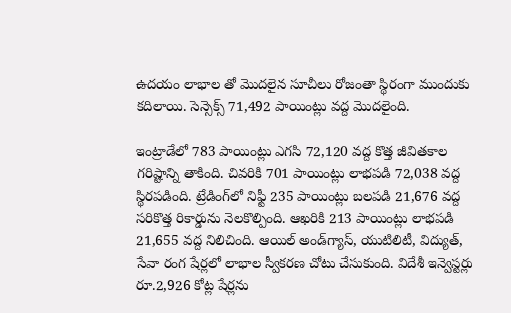ఉదయం లాభాల తో మొదలైన సూచీలు రోజంతా స్థిరంగా ముందుకు కదిలాయి. సెన్సెక్స్‌ 71,492 పాయింట్లు వద్ద మొదలైంది.

ఇంట్రాడేలో 783 పాయింట్లు ఎగసి 72,120 వద్ద కొత్త జీవితకాల గరిష్టాన్ని తాకింది. చివరికి 701 పాయింట్లు లాభపడి 72,038 వద్ద స్థిరపడింది. ట్రేడింగ్‌లో నిఫ్టీ 235 పాయింట్లు బలపడి 21,676 వద్ద సరికొత్త రికార్డును నెలకొల్పింది. ఆఖరికి 213 పాయింట్లు లాభపడి 21,655 వద్ద నిలిచింది. ఆయిల్‌ అండ్‌గ్యాస్, యుటిలిటీ, విద్యుత్, సేవా రంగ షేర్లలో లాభాల స్వీకరణ చోటు చేసుకుంది. విదేశీ ఇన్వెస్టర్లు రూ.2,926 కోట్ల షేర్లను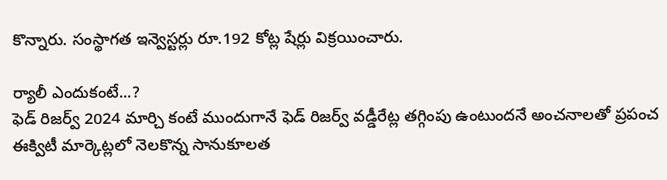కొన్నారు. సంస్థాగత ఇన్వెస్టర్లు రూ.192 కోట్ల షేర్లు విక్రయించారు.

ర్యాలీ ఎందుకంటే...?
ఫెడ్‌ రిజర్వ్‌ 2024 మార్చి కంటే ముందుగానే ఫెడ్‌ రిజర్వ్‌ వడ్డీరేట్ల తగ్గింపు ఉంటుందనే అంచనాలతో ప్రపంచ ఈక్విటీ మార్కెట్లలో నెలకొన్న సానుకూలత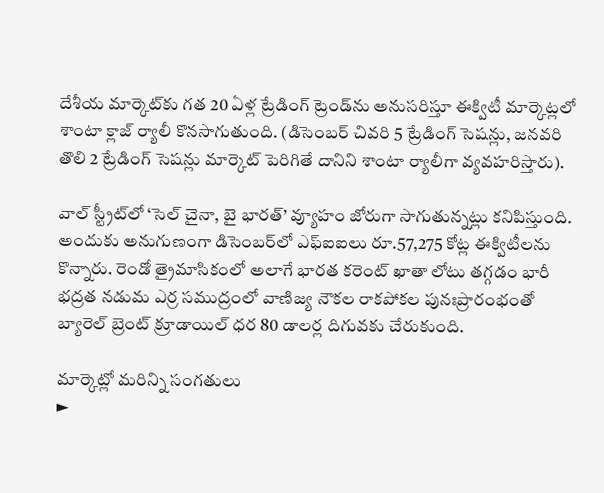దేశీయ మార్కెట్‌కు గత 20 ఏళ్ల ట్రేడింగ్‌ ట్రెండ్‌ను అనుసరిస్తూ ఈక్విటీ మార్కెట్లలో శాంటా క్లాజ్‌ ర్యాలీ కొనసాగుతుంది. (డిసెంబర్‌ చివరి 5 ట్రేడింగ్‌ సెషన్లు, జనవరి తొలి 2 ట్రేడింగ్‌ సెషన్లు మార్కెట్‌ పెరిగితే దానిని శాంటా ర్యాలీగా వ్యవహరిస్తారు).

వాల్‌ స్ట్రీట్‌లో ‘సెల్‌ చైనా, బై భారత్‌’ వ్యూహం జోరుగా సాగుతున్నట్లు కనిపిస్తుంది. అందుకు అనుగుణంగా డిసెంబర్‌లో ఎఫ్‌ఐఐలు రూ.57,275 కోట్ల ఈక్విటీలను కొన్నారు. రెండో త్రైమాసికంలో అలాగే భారత కరెంట్‌ ఖాతా లోటు తగ్గడం భారీ భద్రత నడుమ ఎర్ర సముద్రంలో వాణిజ్య నౌకల రాకపోకల పునఃప్రారంభంతో బ్యారెల్‌ బ్రెంట్‌ క్రూడాయిల్‌ ధర 80 డాలర్ల దిగువకు చేరుకుంది.

మార్కెట్లో మరిన్ని సంగతులు
►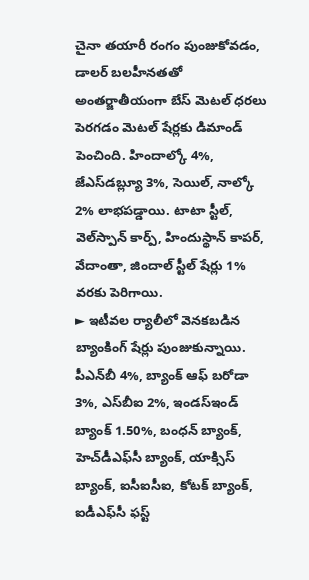చైనా తయారీ రంగం పుంజుకోవడం, డాలర్‌ బలహీనతతో అంతర్జాతీయంగా బేస్‌ మెటల్‌ ధరలు పెరగడం మెటల్‌ షేర్లకు డిమాండ్‌ పెంచింది. హిందాల్కో 4%, జేఎస్‌డబ్ల్యూ 3%, సెయిల్, నాల్కో 2% లాభపడ్డాయి. టాటా స్టీల్, వెల్‌స్పాన్‌ కార్ప్, హిందుస్థాన్‌ కాపర్, వేదాంతా, జిందాల్‌ స్టీల్‌ షేర్లు 1% వరకు పెరిగాయి.
► ఇటీవల ర్యాలీలో వెనకబడిన బ్యాంకింగ్‌ షేర్లు పుంజుకున్నాయి. పీఎన్‌బీ 4%, బ్యాంక్‌ ఆఫ్‌ బరోడా 3%, ఎస్‌బీఐ 2%, ఇండస్‌ఇండ్‌ బ్యాంక్‌ 1.50%, బంధన్‌ బ్యాంక్, హెచ్‌డీఎఫ్‌సీ బ్యాంక్, యాక్సిస్‌ బ్యాంక్, ఐసీఐసీఐ, కోటక్‌ బ్యాంక్, ఐడీఎఫ్‌సీ ఫస్ట్‌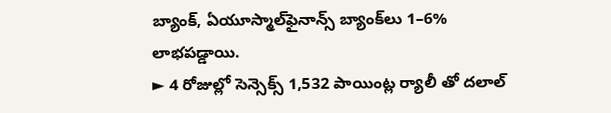బ్యాంక్, ఏయూస్మాల్‌ఫైనాన్స్‌ బ్యాంక్‌లు 1–6% లాభపడ్డాయి.
► 4 రోజుల్లో సెన్సెక్స్‌ 1,532 పాయింట్ల ర్యాలీ తో దలాల్‌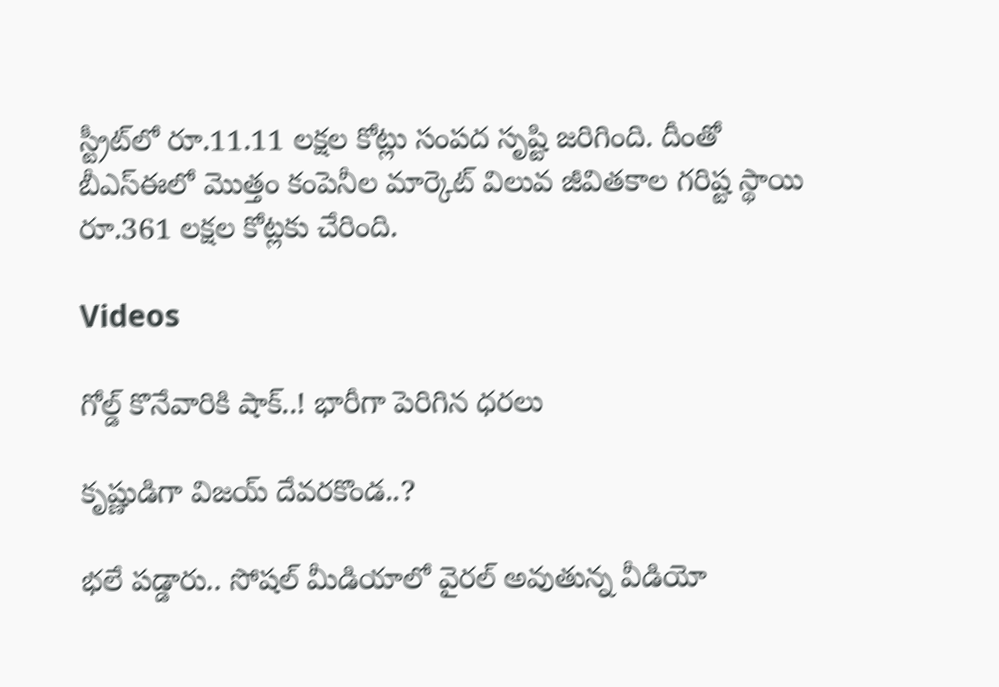స్ట్రీట్‌లో రూ.11.11 లక్షల కోట్లు సంపద సృష్టి జరిగింది. దీంతో బీఎస్‌ఈలో మొత్తం కంపెనీల మార్కెట్‌ విలువ జీవితకాల గరిష్ట స్థాయి రూ.361 లక్షల కోట్లకు చేరింది.

Videos

గోల్డ్ కొనేవారికి షాక్..! భారీగా పెరిగిన ధరలు

కృష్ణుడిగా విజయ్ దేవరకొండ..?

భలే పడ్డారు.. సోషల్ మీడియాలో వైరల్ అవుతున్న వీడియో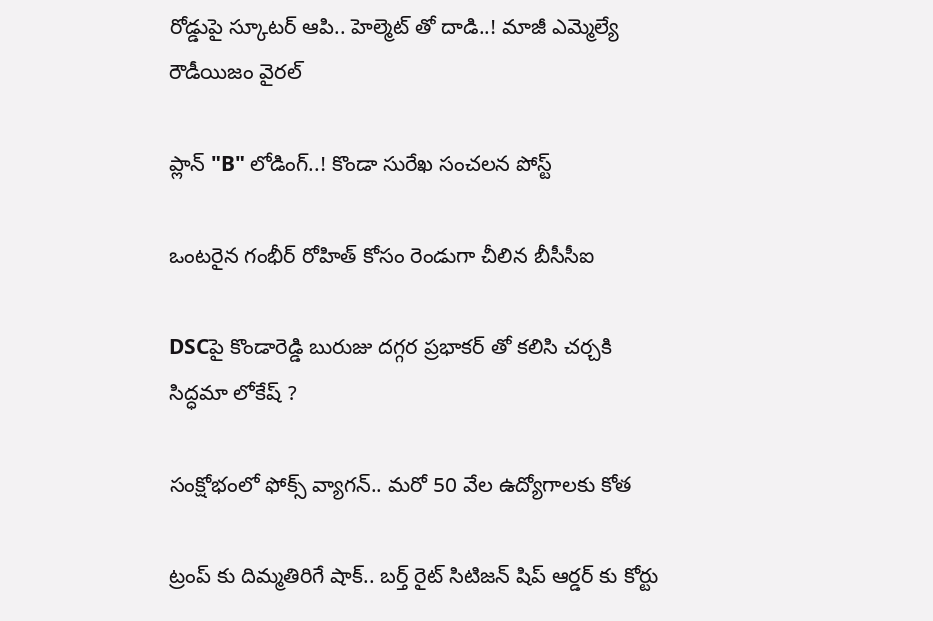రోడ్డుపై స్కూటర్ ఆపి.. హెల్మెట్ తో దాడి..! మాజీ ఎమ్మెల్యే రౌడీయిజం వైరల్

ప్లాన్ "B" లోడింగ్..! కొండా సురేఖ సంచలన పోస్ట్

ఒంటరైన గంభీర్ రోహిత్ కోసం రెండుగా చీలిన బీసీసీఐ

DSCపై కొండారెడ్డి బురుజు దగ్గర ప్రభాకర్ తో కలిసి చర్చకి సిద్ధమా లోకేష్ ?

సంక్షోభంలో ఫోక్స్ వ్యాగన్.. మరో 50 వేల ఉద్యోగాలకు కోత

ట్రంప్ కు దిమ్మతిరిగే షాక్.. బర్త్ రైట్ సిటిజన్ షిప్ ఆర్డర్ కు కోర్టు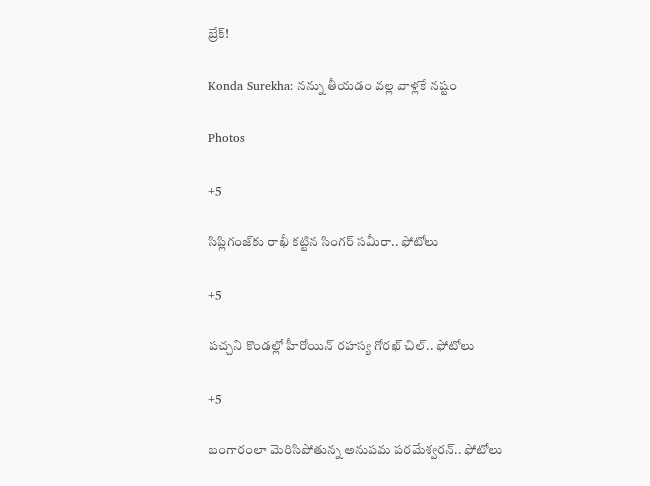బ్రేక్!

Konda Surekha: నన్ను తీయడం వల్ల వాళ్లకే నష్టం

Photos

+5

సిప్లిగంజ్‌కు రాఖీ కట్టిన సింగర్ సమీరా.. ఫోటోలు

+5

పచ్చని కొండల్లో హీరోయిన్ రహస్య గోరఖ్ చిల్.. ఫోటోలు

+5

బంగారంలా మెరిసిపోతున్న అనుపమ పరమేశ్వరన్.. ఫోటోలు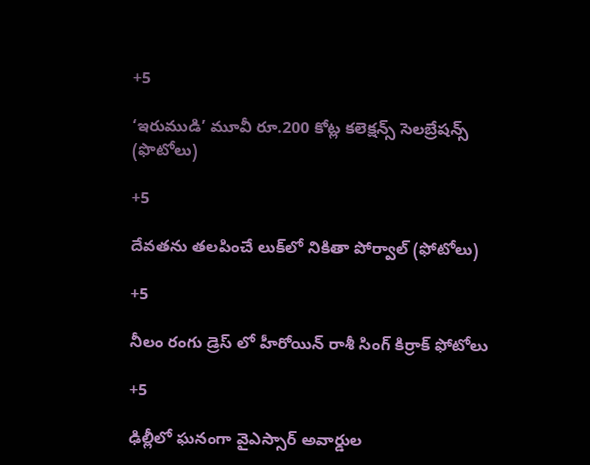+5

‘ఇరుముడి’ మూవీ రూ.200 కోట్ల కలెక్షన్స్ సెలబ్రేషన్స్ (ఫొటోలు)

+5

దేవతను తలపించే లుక్‌లో నికితా పోర్వాల్‌ (ఫోటోలు)

+5

నీలం రంగు డ్రెస్ లో హీరోయిన్ రాశీ సింగ్ కిర్రాక్ ఫోటోలు

+5

ఢిల్లీలో ఘనంగా వైఎస్సార్‌ అవార్డుల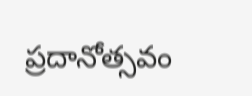ప్రదానోత్సవం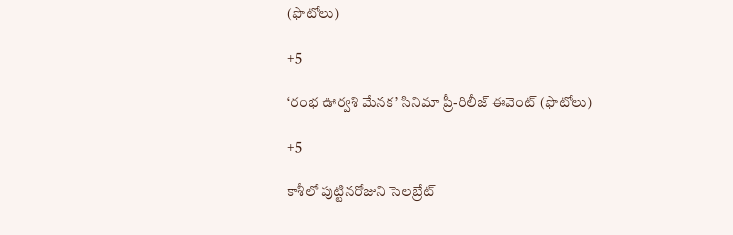(ఫొటోలు)

+5

‘రంభ ఊర్వశి మేనక’ సినిమా ప్రీ-రిలీజ్ ఈవెంట్‌ (ఫొటోలు)

+5

కాశీలో పుట్టినరోజుని సెలబ్రేట్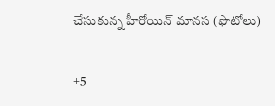చేసుకున్న హీరోయిన్ మానస (ఫొటోలు)

+5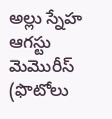అల్లు స్నేహ ఆగస్టు మెమొరీస్ (ఫొటోలు